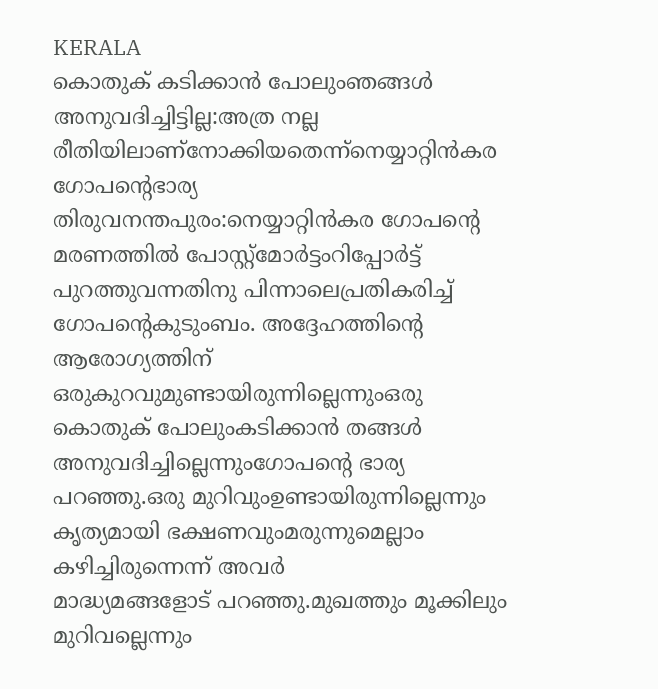KERALA
കൊതുക് കടിക്കാൻ പോലുംഞങ്ങൾ അനുവദിച്ചിട്ടില്ല:അത്ര നല്ല രീതിയിലാണ്നോക്കിയതെന്ന്നെയ്യാറ്റിൻകര ഗോപന്റെഭാര്യ
തിരുവനന്തപുരം:നെയ്യാറ്റിൻകര ഗോപന്റെ
മരണത്തിൽ പോസ്റ്റ്മോർട്ടംറിപ്പോർട്ട്
പുറത്തുവന്നതിനു പിന്നാലെപ്രതികരിച്ച് ഗോപന്റെകുടുംബം. അദ്ദേഹത്തിന്റെ
ആരോഗ്യത്തിന് ഒരുകുറവുമുണ്ടായിരുന്നില്ലെന്നുംഒരു കൊതുക് പോലുംകടിക്കാൻ തങ്ങൾ
അനുവദിച്ചില്ലെന്നുംഗോപന്റെ ഭാര്യ പറഞ്ഞു.ഒരു മുറിവുംഉണ്ടായിരുന്നില്ലെന്നും
കൃത്യമായി ഭക്ഷണവുംമരുന്നുമെല്ലാം
കഴിച്ചിരുന്നെന്ന് അവർ
മാദ്ധ്യമങ്ങളോട് പറഞ്ഞു.മുഖത്തും മൂക്കിലും മുറിവല്ലെന്നും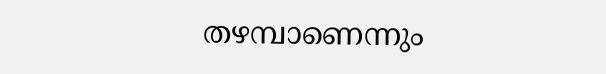തഴമ്പാണെന്നും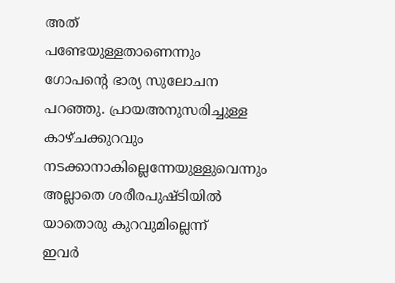അത്
പണ്ടേയുള്ളതാണെന്നും
ഗോപന്റെ ഭാര്യ സുലോചന
പറഞ്ഞു. പ്രായഅനുസരിച്ചുള്ള
കാഴ്ചക്കുറവും
നടക്കാനാകില്ലെന്നേയുള്ളുവെന്നും
അല്ലാതെ ശരീരപുഷ്ടിയിൽ
യാതൊരു കുറവുമില്ലെന്ന്
ഇവർ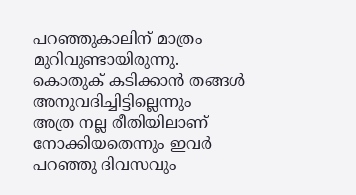പറഞ്ഞുകാലിന് മാത്രം
മുറിവുണ്ടായിരുന്നു.
കൊതുക് കടിക്കാൻ തങ്ങൾ
അനുവദിച്ചിട്ടില്ലെന്നും
അത്ര നല്ല രീതിയിലാണ്
നോക്കിയതെന്നും ഇവർ
പറഞ്ഞു ദിവസവും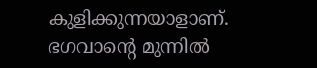കുളിക്കുന്നയാളാണ്.
ഭഗവാന്റെ മുന്നിൽ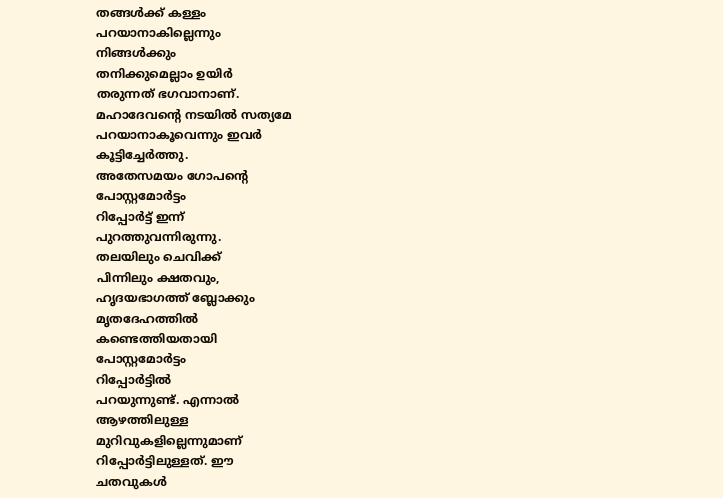തങ്ങൾക്ക് കള്ളം
പറയാനാകില്ലെന്നും
നിങ്ങൾക്കും
തനിക്കുമെല്ലാം ഉയിർ
തരുന്നത് ഭഗവാനാണ്.
മഹാദേവന്റെ നടയിൽ സത്യമേ
പറയാനാകൂവെന്നും ഇവർ
കൂട്ടിച്ചേർത്തു.
അതേസമയം ഗോപന്റെ
പോസ്റ്റമോർട്ടം
റിപ്പോർട്ട് ഇന്ന്
പുറത്തുവന്നിരുന്നു.
തലയിലും ചെവിക്ക്
പിന്നിലും ക്ഷതവും,
ഹൃദയഭാഗത്ത് ബ്ലോക്കും
മൃതദേഹത്തിൽ
കണ്ടെത്തിയതായി
പോസ്റ്റമോർട്ടം
റിപ്പോർട്ടിൽ
പറയുന്നുണ്ട്. എന്നാൽ
ആഴത്തിലുള്ള
മുറിവുകളില്ലെന്നുമാണ്
റിപ്പോർട്ടിലുള്ളത്. ഈ
ചതവുകൾ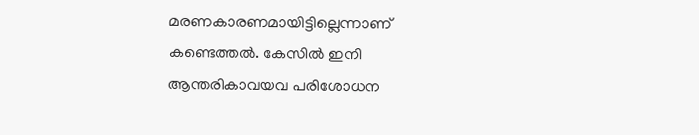മരണകാരണമായിട്ടില്ലെന്നാണ്
കണ്ടെത്തൽ. കേസിൽ ഇനി
ആന്തരികാവയവ പരിശോധന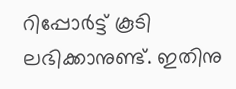റിപ്പോർട്ട് കൂടി
ലഭിക്കാനുണ്ട്. ഇതിനു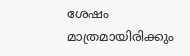ശേഷം
മാത്രമായിരിക്കും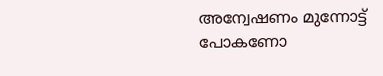അന്വേഷണം മുന്നോട്ട്
പോകണോ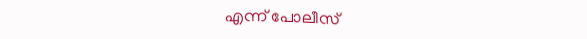എന്ന് പോലീസ്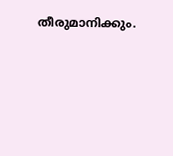തീരുമാനിക്കും.